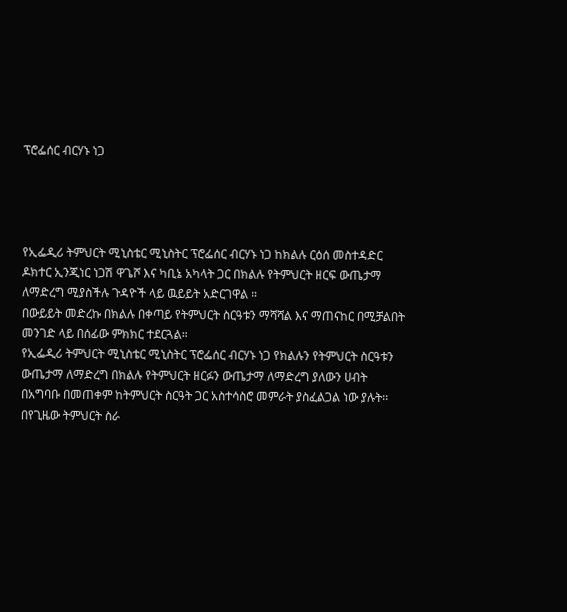ፕሮፌሰር ብርሃኑ ነጋ




የኢፌዲሪ ትምህርት ሚኒስቴር ሚኒስትር ፕሮፌሰር ብርሃኑ ነጋ ከክልሉ ርዕሰ መስተዳድር ዶክተር ኢንጂነር ነጋሽ ዋጌሾ እና ካቢኔ አካላት ጋር በክልሉ የትምህርት ዘርፍ ውጤታማ ለማድረግ ሚያስችሉ ጉዳዮች ላይ ዉይይት አድርገዋል ።
በውይይት መድረኩ በክልሉ በቀጣይ የትምህርት ስርዓቱን ማሻሻል እና ማጠናከር በሚቻልበት መንገድ ላይ በሰፊው ምክክር ተደርጓል።
የኢፌዲሪ ትምህርት ሚኒስቴር ሚኒስትር ፕሮፌሰር ብርሃኑ ነጋ የክልሉን የትምህርት ስርዓቱን ውጤታማ ለማድረግ በክልሉ የትምህርት ዘርፉን ውጤታማ ለማድረግ ያለውን ሀብት በአግባቡ በመጠቀም ከትምህርት ስርዓት ጋር አስተሳስሮ መምራት ያስፈልጋል ነው ያሉት፡፡
በየጊዜው ትምህርት ስራ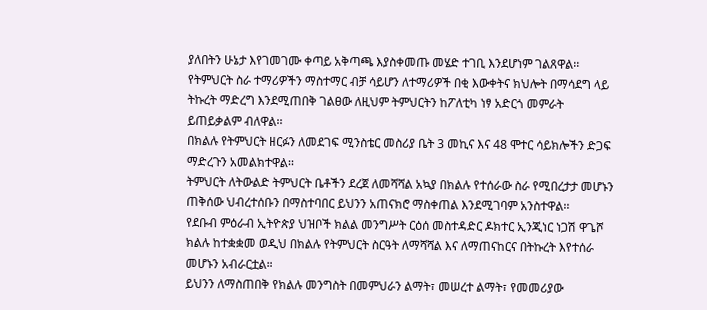ያለበትን ሁኔታ እየገመገሙ ቀጣይ አቅጣጫ እያስቀመጡ መሄድ ተገቢ እንደሆነም ገልጸዋል፡፡
የትምህርት ስራ ተማሪዎችን ማስተማር ብቻ ሳይሆን ለተማሪዎች በቂ እውቀትና ክህሎት በማሳደግ ላይ ትኩረት ማድረግ እንደሚጠበቅ ገልፀው ለዚህም ትምህርትን ከፖለቲካ ነፃ አድርጎ መምራት ይጠይቃልም ብለዋል፡፡
በክልሉ የትምህርት ዘርፉን ለመደገፍ ሚንስቴር መስሪያ ቤት 3 መኪና እና 48 ሞተር ሳይክሎችን ድጋፍ ማድረጉን አመልክተዋል፡፡
ትምህርት ለትውልድ ትምህርት ቤቶችን ደረጀ ለመሻሻል አኳያ በክልሉ የተሰራው ስራ የሚበረታታ መሆኑን ጠቅሰው ህብረተሰቡን በማስተባበር ይህንን አጠናክሮ ማስቀጠል እንደሚገባም አንስተዋል፡፡
የደቡብ ምዕራብ ኢትዮጵያ ህዝቦች ክልል መንግሥት ርዕሰ መስተዳድር ዶክተር ኢንጂነር ነጋሽ ዋጌሾ ክልሉ ከተቋቋመ ወዲህ በክልሉ የትምህርት ስርዓት ለማሻሻል እና ለማጠናከርና በትኩረት እየተሰራ መሆኑን አብራርቷል።
ይህንን ለማስጠበቅ የክልሉ መንግስት በመምህራን ልማት፣ መሠረተ ልማት፣ የመመሪያው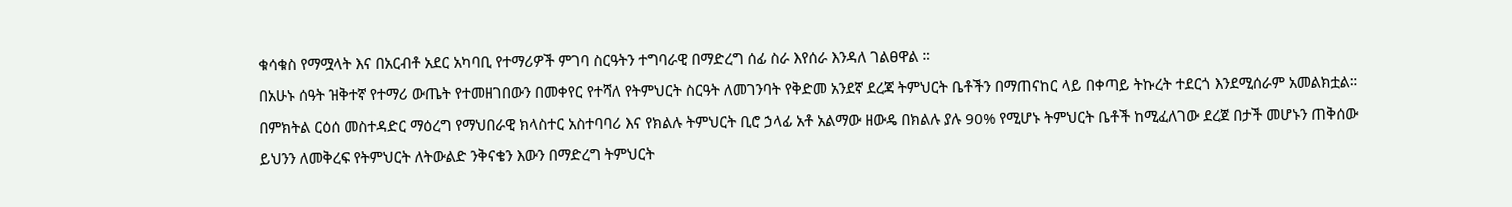ቁሳቁስ የማሟላት እና በአርብቶ አደር አካባቢ የተማሪዎች ምገባ ስርዓትን ተግባራዊ በማድረግ ሰፊ ስራ እየሰራ እንዳለ ገልፀዋል ።
በአሁኑ ሰዓት ዝቅተኛ የተማሪ ውጤት የተመዘገበውን በመቀየር የተሻለ የትምህርት ስርዓት ለመገንባት የቅድመ አንደኛ ደረጃ ትምህርት ቤቶችን በማጠናከር ላይ በቀጣይ ትኩረት ተደርጎ እንደሚሰራም አመልክቷል።
በምክትል ርዕሰ መስተዳድር ማዕረግ የማህበራዊ ክላስተር አስተባባሪ እና የክልሉ ትምህርት ቢሮ ኃላፊ አቶ አልማው ዘውዴ በክልሉ ያሉ 90% የሚሆኑ ትምህርት ቤቶች ከሚፈለገው ደረጀ በታች መሆኑን ጠቅሰው ይህንን ለመቅረፍ የትምህርት ለትውልድ ንቅናቄን እውን በማድረግ ትምህርት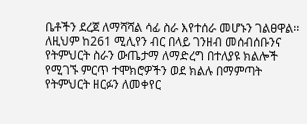ቤቶችን ደረጀ ለማሻሻል ሳፊ ስራ እየተሰራ መሆኑን ገልፀዋል፡፡
ለዚህም ከ261 ሚሊየን ብር በላይ ገንዘብ መሰብሰቡንና የትምህርት ስራን ውጤታማ ለማድረግ በተለያዩ ክልሎች የሚገኙ ምርጥ ተሞክሮዎችን ወደ ክልሉ በማምጣት የትምህርት ዘርፉን ለመቀየር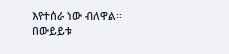እየተሰራ ነው ብለዋል፡፡
በውይይቱ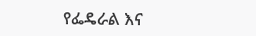የፌዴራል እና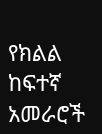የክልል ከፍተኛ አመራሮች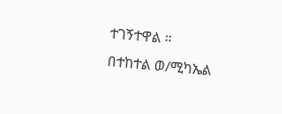ተገኝተዋል ።
በተከተል ወ/ሚካኤል